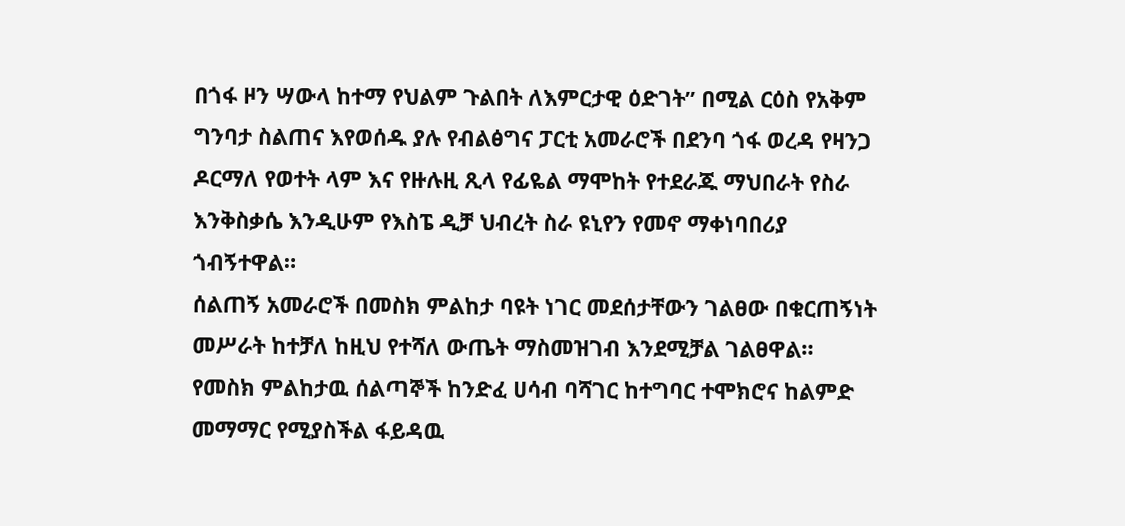በጎፋ ዞን ሣውላ ከተማ የህልም ጉልበት ለእምርታዊ ዕድገት” በሚል ርዕስ የአቅም ግንባታ ስልጠና እየወሰዱ ያሉ የብልፅግና ፓርቲ አመራሮች በደንባ ጎፋ ወረዳ የዛንጋ ዶርማለ የወተት ላም እና የዙሉዚ ጺላ የፊዬል ማሞከት የተደራጁ ማህበራት የስራ እንቅስቃሴ እንዲሁም የእስፔ ዲቻ ህብረት ስራ ዩኒየን የመኖ ማቀነባበሪያ ጎብኝተዋል።
ሰልጠኝ አመራሮች በመስክ ምልከታ ባዩት ነገር መደሰታቸውን ገልፀው በቁርጠኝነት መሥራት ከተቻለ ከዚህ የተሻለ ውጤት ማስመዝገብ እንደሚቻል ገልፀዋል።
የመስክ ምልከታዉ ሰልጣኞች ከንድፈ ሀሳብ ባሻገር ከተግባር ተሞክሮና ከልምድ መማማር የሚያስችል ፋይዳዉ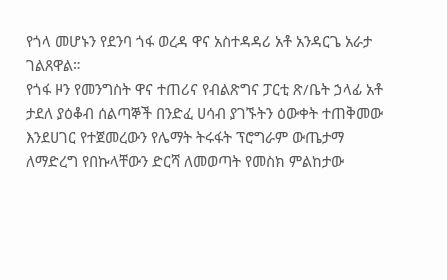የጎላ መሆኑን የደንባ ጎፋ ወረዳ ዋና አስተዳዳሪ አቶ አንዳርጌ አራታ ገልጸዋል።
የጎፋ ዞን የመንግስት ዋና ተጠሪና የብልጽግና ፓርቲ ጽ/ቤት ኃላፊ አቶ ታደለ ያዕቆብ ሰልጣኞች በንድፈ ሀሳብ ያገኙትን ዕውቀት ተጠቅመው እንደሀገር የተጀመረውን የሌማት ትሩፋት ፕሮግራም ውጤታማ ለማድረግ የበኩላቸውን ድርሻ ለመወጣት የመስክ ምልከታው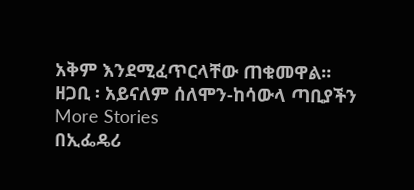አቅም እንደሚፈጥርላቸው ጠቁመዋል።
ዘጋቢ ፡ አይናለም ሰለሞን-ከሳውላ ጣቢያችን
More Stories
በኢፌዴሪ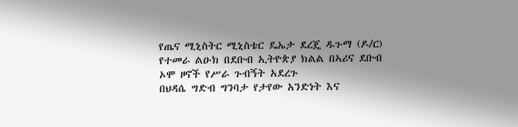የጤና ሚኒስትር ሚኒስቴር ዴኤታ ደረጄ ዱጉማ (ዶ/ር) የተመራ ልዑክ በደቡብ ኢትዮጵያ ክልል በኣሪና ደቡብ ኦሞ ዞኖች የሥራ ጉብኝት አደረጉ
በህዳሴ ግድብ ግንባታ የታየው አንድነት እና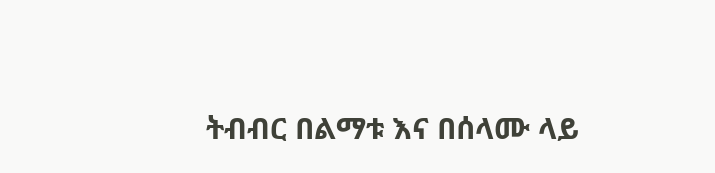ትብብር በልማቱ እና በሰላሙ ላይ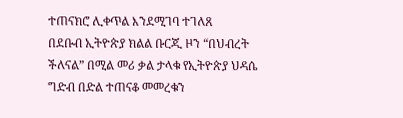ተጠናክሮ ሊቀጥል እንደሚገባ ተገለጸ
በደቡብ ኢትዮጵያ ክልል ቡርጂ ዞን “በህብረት ችለናል” በሚል መሪ ቃል ታላቁ የኢትዮጵያ ህዳሴ ግድብ በድል ተጠናቆ መመረቁን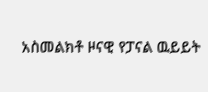አስመልክቶ ዞናዊ የፓናል ዉይይት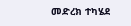መድረክ ተካሄደ